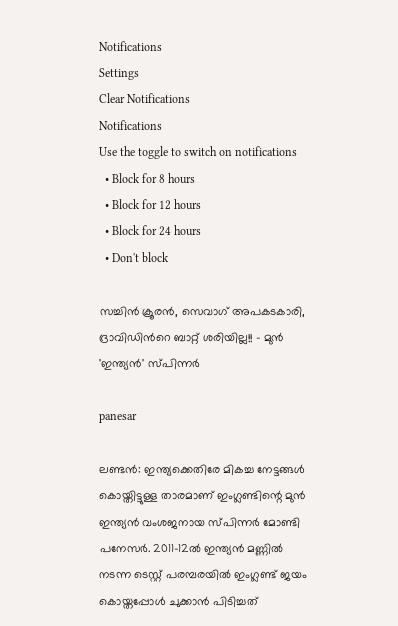Notifications
Settings
Clear Notifications
Notifications
Use the toggle to switch on notifications
  • Block for 8 hours
  • Block for 12 hours
  • Block for 24 hours
  • Don't block

സച്ചിന്‍ ക്രൂരന്‍, സെവാഗ് അപകടകാരി, ദ്രാവിഡിന്‍റെ ബാറ്റ് ശരിയില്ല!! - മുന്‍ 'ഇന്ത്യന്‍' സ്പിന്നര്‍

panesar

ലണ്ടന്‍: ഇന്ത്യക്കെതിരേ മികച്ച നേട്ടങ്ങള്‍ കൊയ്തിട്ടുള്ള താരമാണ് ഇംഗ്ലണ്ടിന്റെ മുന്‍ ഇന്ത്യന്‍ വംശജനായ സ്പിന്നര്‍ മോണ്ടി പനേസര്‍. 2011-12ല്‍ ഇന്ത്യന്‍ മണ്ണില്‍ നടന്ന ടെസ്റ്റ് പരമ്പരയില്‍ ഇംഗ്ലണ്ട് ജയം കൊയ്തപ്പോള്‍ ചുക്കാന്‍ പിടിച്ചത്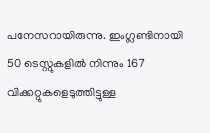പനേസറായിരുന്നു. ഇംഗ്ലണ്ടിനായി 50 ടെസ്റ്റുകളില്‍ നിന്നും 167 വിക്കറ്റുകളെടുത്തിട്ടുള്ള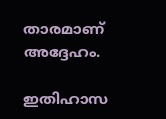താരമാണ് അദ്ദേഹം.

ഇതിഹാസ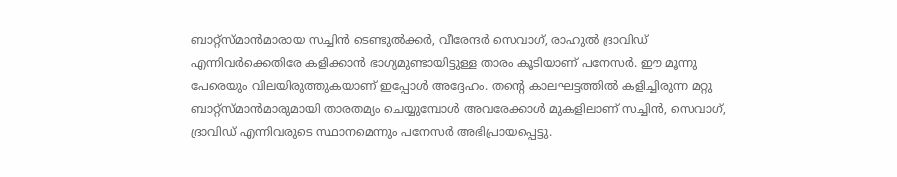ബാറ്റ്‌സ്മാന്‍മാരായ സച്ചിന്‍ ടെണ്ടുല്‍ക്കര്‍, വീരേന്ദര്‍ സെവാഗ്, രാഹുല്‍ ദ്രാവിഡ് എന്നിവര്‍ക്കെതിരേ കളിക്കാന്‍ ഭാഗ്യമുണ്ടായിട്ടുള്ള താരം കൂടിയാണ് പനേസര്‍. ഈ മൂന്നു പേരെയും വിലയിരുത്തുകയാണ് ഇപ്പോള്‍ അദ്ദേഹം. തന്റെ കാലഘട്ടത്തില്‍ കളിച്ചിരുന്ന മറ്റു ബാറ്റ്‌സ്മാന്‍മാരുമായി താരതമ്യം ചെയ്യുമ്പോള്‍ അവരേക്കാള്‍ മുകളിലാണ് സച്ചിന്‍, സെവാഗ്, ദ്രാവിഡ് എന്നിവരുടെ സ്ഥാനമെന്നും പനേസര്‍ അഭിപ്രായപ്പെട്ടു.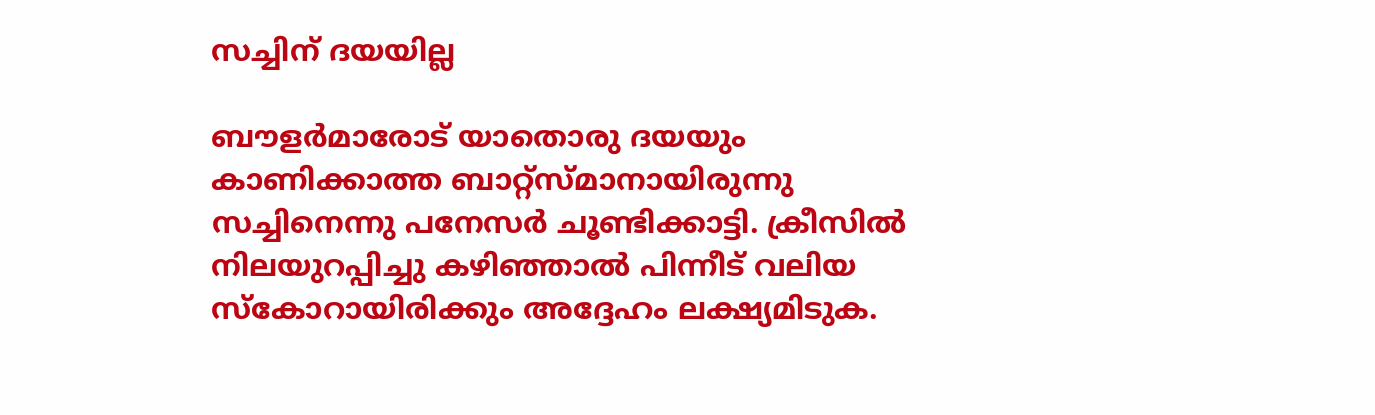സച്ചിന് ദയയില്ല

ബൗളര്‍മാരോട് യാതൊരു ദയയും കാണിക്കാത്ത ബാറ്റ്‌സ്മാനായിരുന്നു സച്ചിനെന്നു പനേസര്‍ ചൂണ്ടിക്കാട്ടി. ക്രീസില്‍ നിലയുറപ്പിച്ചു കഴിഞ്ഞാല്‍ പിന്നീട് വലിയ സ്‌കോറായിരിക്കും അദ്ദേഹം ലക്ഷ്യമിടുക.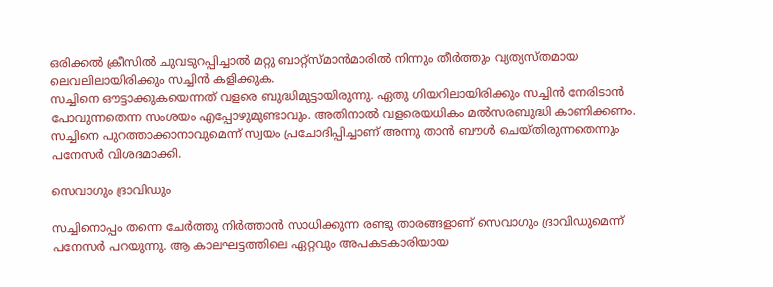ഒരിക്കല്‍ ക്രീസില്‍ ചുവടുറപ്പിച്ചാല്‍ മറ്റു ബാറ്റ്‌സ്മാന്‍മാരില്‍ നിന്നും തീര്‍ത്തും വ്യത്യസ്തമായ ലെവലിലായിരിക്കും സച്ചിന്‍ കളിക്കുക.
സച്ചിനെ ഔട്ടാക്കുകയെന്നത് വളരെ ബുദ്ധിമുട്ടായിരുന്നു. ഏതു ഗിയറിലായിരിക്കും സച്ചിന്‍ നേരിടാന്‍ പോവുന്നതെന്ന സംശയം എപ്പോഴുമുണ്ടാവും. അതിനാല്‍ വളരെയധികം മല്‍സരബുദ്ധി കാണിക്കണം. സച്ചിനെ പുറത്താക്കാനാവുമെന്ന് സ്വയം പ്രചോദിപ്പിച്ചാണ് അന്നു താന്‍ ബൗള്‍ ചെയ്തിരുന്നതെന്നും പനേസര്‍ വിശദമാക്കി.

സെവാഗും ദ്രാവിഡും

സച്ചിനൊപ്പം തന്നെ ചേര്‍ത്തു നിര്‍ത്താന്‍ സാധിക്കുന്ന രണ്ടു താരങ്ങളാണ് സെവാഗും ദ്രാവിഡുമെന്ന് പനേസര്‍ പറയുന്നു. ആ കാലഘട്ടത്തിലെ ഏറ്റവും അപകടകാരിയായ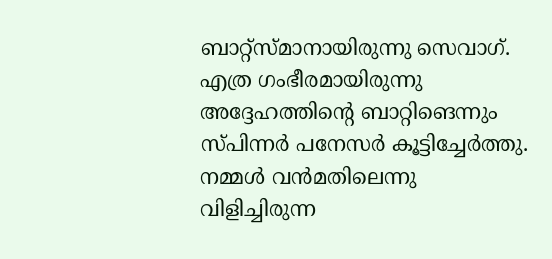ബാറ്റ്‌സ്മാനായിരുന്നു സെവാഗ്. എത്ര ഗംഭീരമായിരുന്നു അദ്ദേഹത്തിന്റെ ബാറ്റിങെന്നും സ്പിന്നര്‍ പനേസര്‍ കൂട്ടിച്ചേര്‍ത്തു.
നമ്മള്‍ വന്‍മതിലെന്നു വിളിച്ചിരുന്ന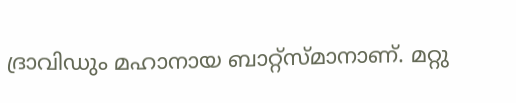ദ്രാവിഡും മഹാനായ ബാറ്റ്‌സ്മാനാണ്. മറ്റു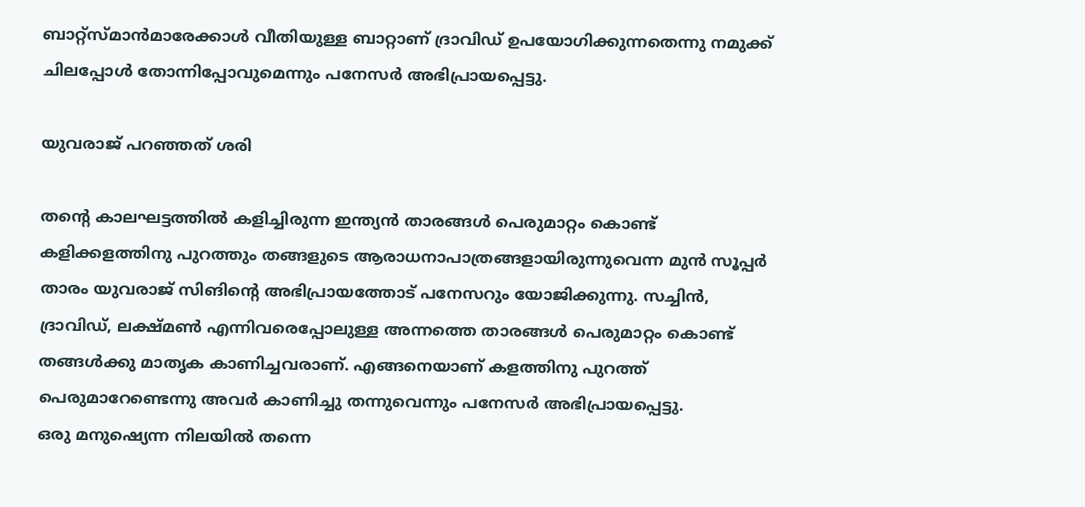ബാറ്റ്‌സ്മാന്‍മാരേക്കാള്‍ വീതിയുള്ള ബാറ്റാണ് ദ്രാവിഡ് ഉപയോഗിക്കുന്നതെന്നു നമുക്ക് ചിലപ്പോള്‍ തോന്നിപ്പോവുമെന്നും പനേസര്‍ അഭിപ്രായപ്പെട്ടു.

യുവരാജ് പറഞ്ഞത് ശരി

തന്റെ കാലഘട്ടത്തില്‍ കളിച്ചിരുന്ന ഇന്ത്യന്‍ താരങ്ങള്‍ പെരുമാറ്റം കൊണ്ട് കളിക്കളത്തിനു പുറത്തും തങ്ങളുടെ ആരാധനാപാത്രങ്ങളായിരുന്നുവെന്ന മുന്‍ സൂപ്പര്‍ താരം യുവരാജ് സിങിന്റെ അഭിപ്രായത്തോട് പനേസറും യോജിക്കുന്നു. സച്ചിന്‍, ദ്രാവിഡ്, ലക്ഷ്മണ്‍ എന്നിവരെപ്പോലുള്ള അന്നത്തെ താരങ്ങള്‍ പെരുമാറ്റം കൊണ്ട് തങ്ങള്‍ക്കു മാതൃക കാണിച്ചവരാണ്. എങ്ങനെയാണ് കളത്തിനു പുറത്ത് പെരുമാറേണ്ടെന്നു അവര്‍ കാണിച്ചു തന്നുവെന്നും പനേസര്‍ അഭിപ്രായപ്പെട്ടു.
ഒരു മനുഷ്യെന്ന നിലയില്‍ തന്നെ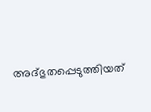അദ്ഭുതപ്പെടുത്തിയത്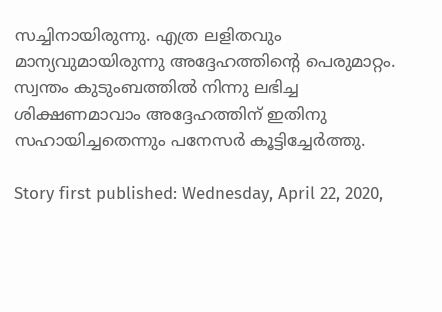സച്ചിനായിരുന്നു. എത്ര ലളിതവും മാന്യവുമായിരുന്നു അദ്ദേഹത്തിന്റെ പെരുമാറ്റം. സ്വന്തം കുടുംബത്തില്‍ നിന്നു ലഭിച്ച ശിക്ഷണമാവാം അദ്ദേഹത്തിന് ഇതിനു സഹായിച്ചതെന്നും പനേസര്‍ കൂട്ടിച്ചേര്‍ത്തു.

Story first published: Wednesday, April 22, 2020,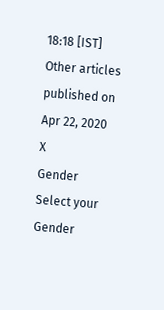18:18 [IST]
Other articles published on Apr 22, 2020
X
Gender
Select your Gender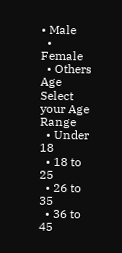• Male
  • Female
  • Others
Age
Select your Age Range
  • Under 18
  • 18 to 25
  • 26 to 35
  • 36 to 45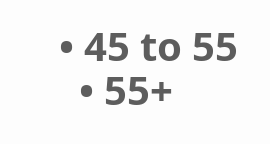• 45 to 55
  • 55+